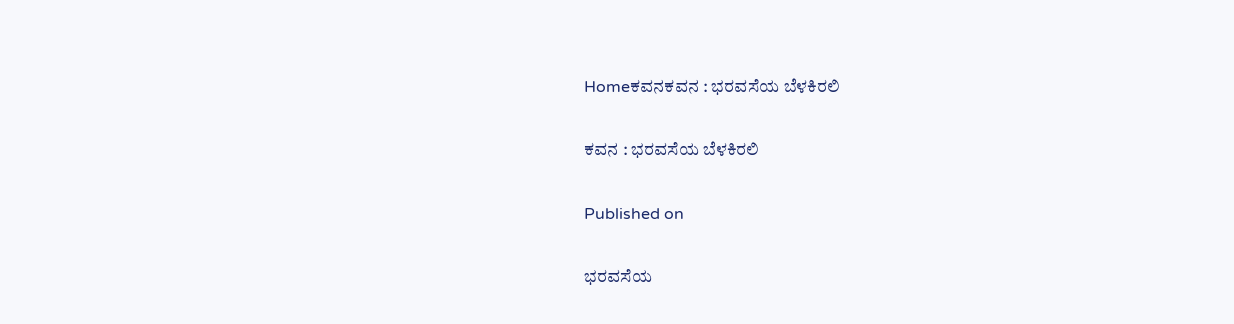Homeಕವನಕವನ : ಭರವಸೆಯ ಬೆಳಕಿರಲಿ

ಕವನ : ಭರವಸೆಯ ಬೆಳಕಿರಲಿ

Published on

ಭರವಸೆಯ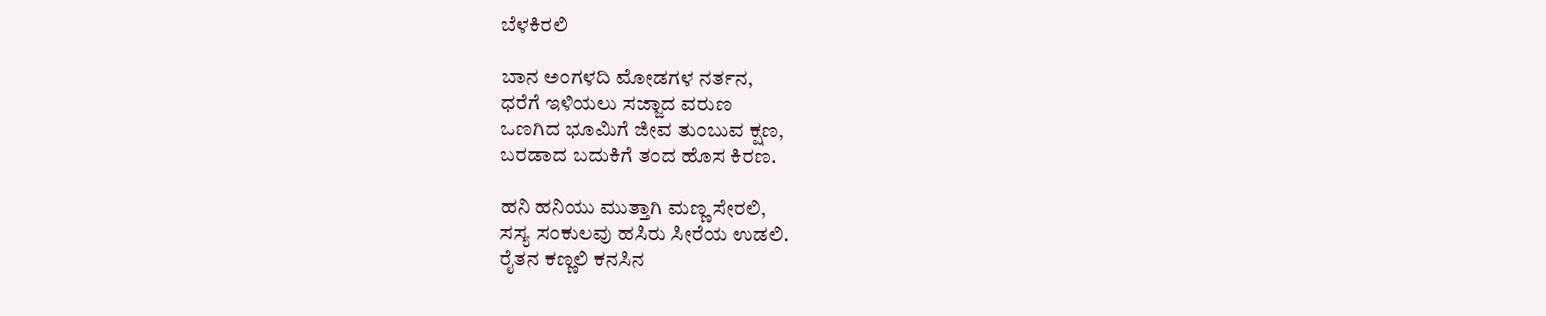ಬೆಳಕಿರಲಿ

ಬಾನ ಅಂಗಳದಿ ಮೋಡಗಳ ನರ್ತನ,
ಧರೆಗೆ ಇಳಿಯಲು ಸಜ್ಜಾದ ವರುಣ
ಒಣಗಿದ ಭೂಮಿಗೆ ಜೀವ ತುಂಬುವ ಕ್ಷಣ,
ಬರಡಾದ ಬದುಕಿಗೆ ತಂದ ಹೊಸ ಕಿರಣ.

ಹನಿ ಹನಿಯು ಮುತ್ತಾಗಿ ಮಣ್ಣ ಸೇರಲಿ,
ಸಸ್ಯ ಸಂಕುಲವು ಹಸಿರು ಸೀರೆಯ ಉಡಲಿ.
ರೈತನ ಕಣ್ಣಲಿ ಕನಸಿನ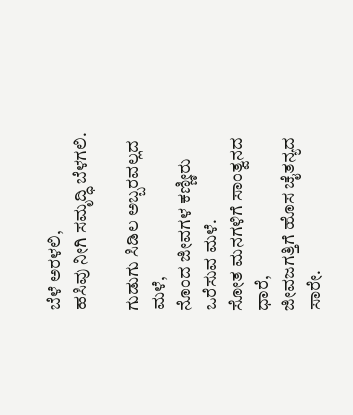ಬೆಳೆ ಅರಳಲಿ,
ಹಸಿವು ನೀಗಿ ಸಮೃದ್ಧಿ ಬೆಳಗಲಿ.

ಗುಡುಗು ಸಿಡಿಲ ಅಬ್ಬರವಲ್ಲದ ಮಳೆ,
ನೊಂದ ಜೀವಗಳ ಕಣ್ಣೀರು ಒರೆಸುವ ಮಳೆ.
ಸೋತ ಮನಗಳಿಗೆ ಸಾಂತ್ವನದ ಧಾರೆ,
ಜೀವಜಗತ್ತಿಗೆ ಹೊಸ ಚೈತನ್ಯದ ಸಾರೇ.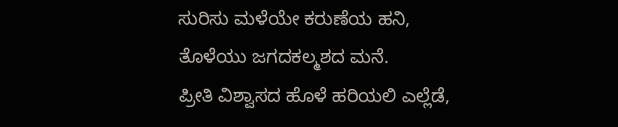ಸುರಿಸು ಮಳೆಯೇ ಕರುಣೆಯ ಹನಿ,
ತೊಳೆಯು ಜಗದಕಲ್ಮಶದ ಮನೆ.
ಪ್ರೀತಿ ವಿಶ್ವಾಸದ ಹೊಳೆ ಹರಿಯಲಿ ಎಲ್ಲೆಡೆ,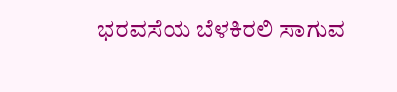ಭರವಸೆಯ ಬೆಳಕಿರಲಿ ಸಾಗುವ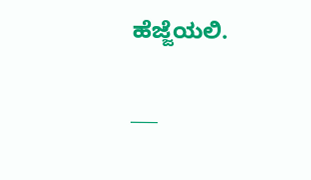ಹೆಜ್ಜೆಯಲಿ.

___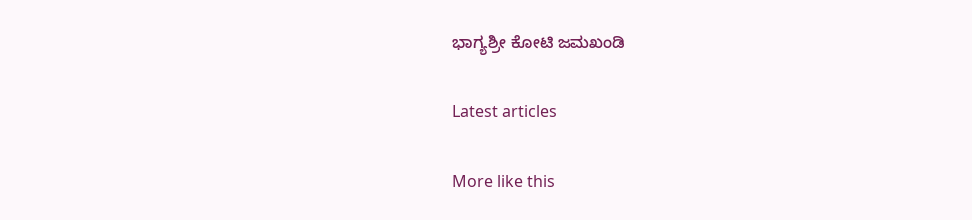ಭಾಗ್ಯಶ್ರೀ ಕೋಟಿ ಜಮಖಂಡಿ

Latest articles

More like this